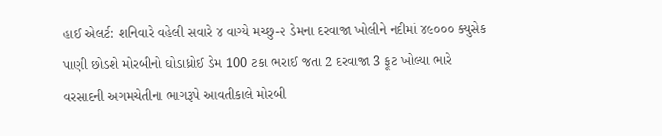હાઈ એલર્ટ: શનિવારે વહેલી સવારે ૪ વાગ્યે મચ્છુ-૨ ડેમના દરવાજા ખોલીને નદીમાં ૪૯૦૦૦ ક્યુસેક પાણી છોડશે મોરબીનો ઘોડાધ્રોઈ ડેમ 100 ટકા ભરાઈ જતા 2 દરવાજા 3 ફૂટ ખોલ્યા ભારે વરસાદની અગમચેતીના ભાગરૂપે આવતીકાલે મોરબી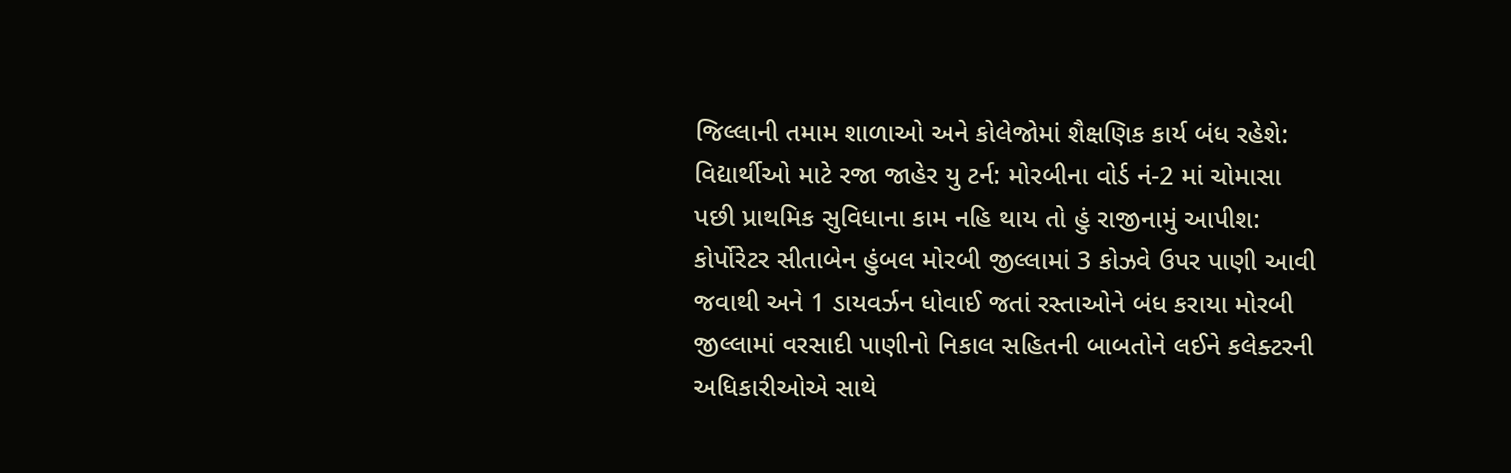જિલ્લાની તમામ શાળાઓ અને કોલેજોમાં શૈક્ષણિક કાર્ય બંધ રહેશે: વિદ્યાર્થીઓ માટે રજા જાહેર યુ ટર્ન: મોરબીના વોર્ડ નં-2 માં ચોમાસા પછી પ્રાથમિક સુવિધાના કામ નહિ થાય તો હું રાજીનામું આપીશ: કોર્પોરેટર સીતાબેન હુંબલ મોરબી જીલ્લામાં 3 કોઝવે ઉપર પાણી આવી જવાથી અને 1 ડાયવર્ઝન ધોવાઈ જતાં રસ્તાઓને બંધ કરાયા મોરબી જીલ્લામાં વરસાદી પાણીનો નિકાલ સહિતની બાબતોને લઈને કલેક્ટરની અધિકારીઓએ સાથે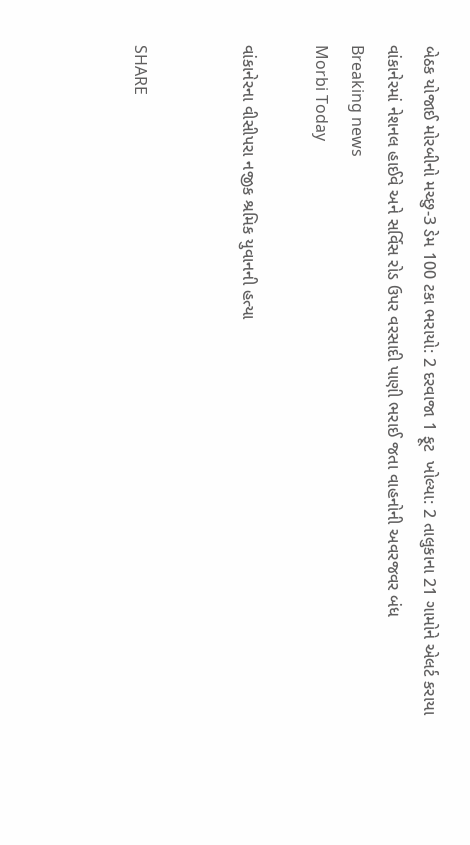બેઠક યોજાઈ મોરબીનો મચ્છુ-3 ડેમ 100 ટકા ભરાયો: 2 દરવાજા 1 ફૂટ  ખોલ્યા: 2 તાલુકાના 21 ગામોને એલર્ટ કરાયા વાંકાનેરમાં નેશનલ હાઈવે અને સર્વિસ રોડ ઉપર વરસાદી પાણી ભરાઈ જતા વાહનોની અવરજવર બંધ
Breaking news
Morbi Today

વાંકાનેરના વીસીપરા નજીક શ્રમિક યુવાનની હત્યા


SHARE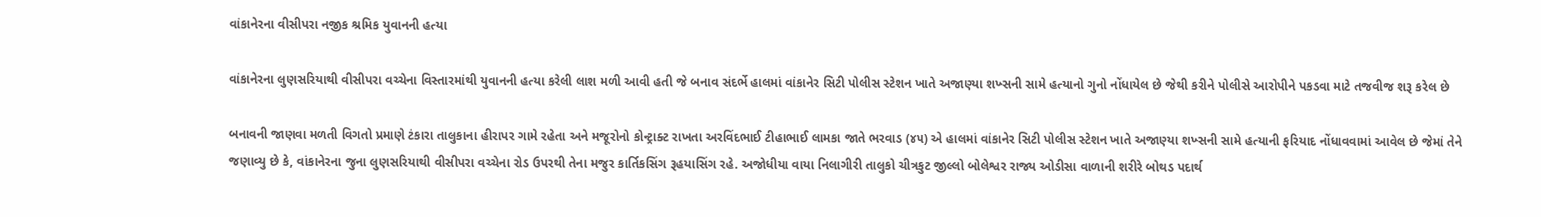વાંકાનેરના વીસીપરા નજીક શ્રમિક યુવાનની હત્યા

વાંકાનેરના લુણસરિયાથી વીસીપરા વચ્ચેના વિસ્તારમાંથી યુવાનની હત્યા કરેલી લાશ મળી આવી હતી જે બનાવ સંદર્ભે હાલમાં વાંકાનેર સિટી પોલીસ સ્ટેશન ખાતે અજાણ્યા શખ્સની સામે હત્યાનો ગુનો નોંધાયેલ છે જેથી કરીને પોલીસે આરોપીને પકડવા માટે તજવીજ શરૂ કરેલ છે

બનાવની જાણવા મળતી વિગતો પ્રમાણે ટંકારા તાલુકાના હીરાપર ગામે રહેતા અને મજૂરોનો કોન્ટ્રાક્ટ રાખતા અરવિંદભાઈ ટીહાભાઈ લામકા જાતે ભરવાડ (૪૫) એ હાલમાં વાંકાનેર સિટી પોલીસ સ્ટેશન ખાતે અજાણ્યા શખ્સની સામે હત્યાની ફરિયાદ નોંધાવવામાં આવેલ છે જેમાં તેને જણાવ્યુ છે કે, વાંકાનેરના જુના લુણસરિયાથી વીસીપરા વચ્ચેના રોડ ઉપરથી તેના મજુર કાર્તિકસિંગ રૂહયાસિંગ રહે. અજોધીયા વાયા નિલાગીરી તાલુકો ચીત્રકુટ જીલ્લો બોલેશ્વર રાજ્ય ઓડીસા વાળાની શરીરે બોથડ પદાર્થ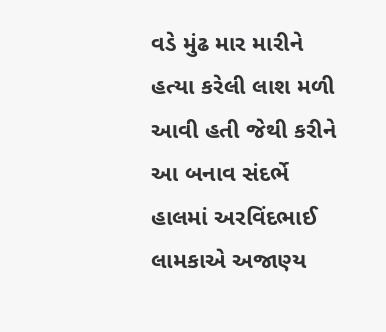વડે મુંઢ માર મારીને હત્યા કરેલી લાશ મળી આવી હતી જેથી કરીને આ બનાવ સંદર્ભે હાલમાં અરવિંદભાઈ લામકાએ અજાણ્ય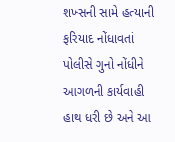શખ્સની સામે હત્યાની ફરિયાદ નોંધાવતાં પોલીસે ગુનો નોંધીને આગળની કાર્યવાહી હાથ ધરી છે અને આ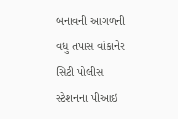બનાવની આગળની વધુ તપાસ વાંકાનેર સિટી પોલીસ સ્ટેશનના પીઆઇ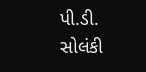પી.ડી. સોલંકી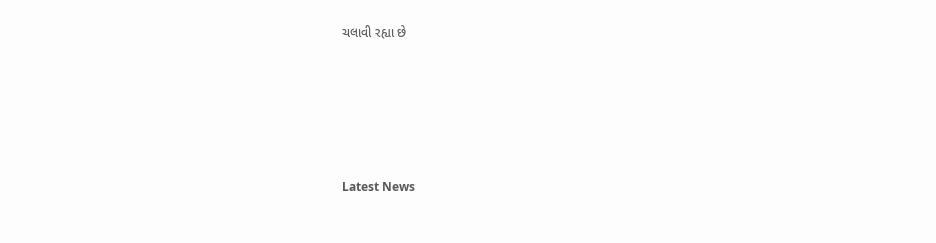ચલાવી રહ્યા છે






Latest News